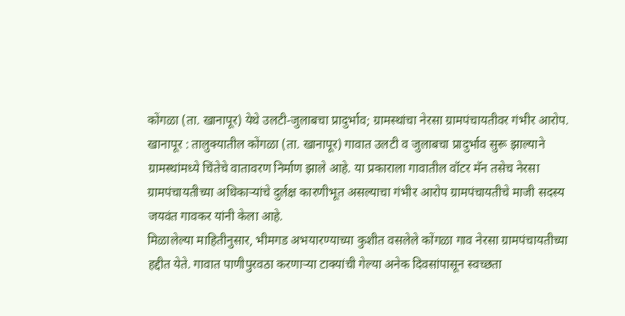कोंगळा (ता. खानापूर) येथे उलटी-जुलाबचा प्रादुर्भाव; ग्रामस्थांचा नेरसा ग्रामपंचायतीवर गंभीर आरोप.
खानापूर : तालुक्यातील कोंगळा (ता. खानापूर) गावात उलटी व जुलाबचा प्रादुर्भाव सुरू झाल्याने ग्रामस्थांमध्ये चिंतेचे वातावरण निर्माण झाले आहे. या प्रकाराला गावातील वॉटर मॅन तसेच नेरसा ग्रामपंचायतीच्या अधिकाऱ्यांचे दुर्लक्ष कारणीभूत असल्याचा गंभीर आरोप ग्रामपंचायतीचे माजी सदस्य जयवंत गावकर यांनी केला आहे.
मिळालेल्या माहितीनुसार, भीमगड अभयारण्याच्या कुशीत वसलेले कोंगळा गाव नेरसा ग्रामपंचायतीच्या हद्दीत येते. गावात पाणीपुरवठा करणाऱ्या टाक्यांची गेल्या अनेक दिवसांपासून स्वच्छता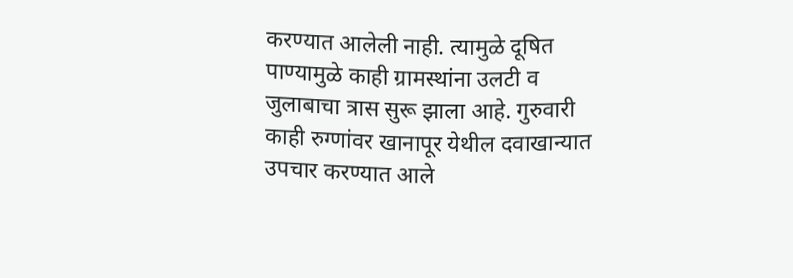करण्यात आलेली नाही. त्यामुळे दूषित पाण्यामुळे काही ग्रामस्थांना उलटी व जुलाबाचा त्रास सुरू झाला आहे. गुरुवारी काही रुग्णांवर खानापूर येथील दवाखान्यात उपचार करण्यात आले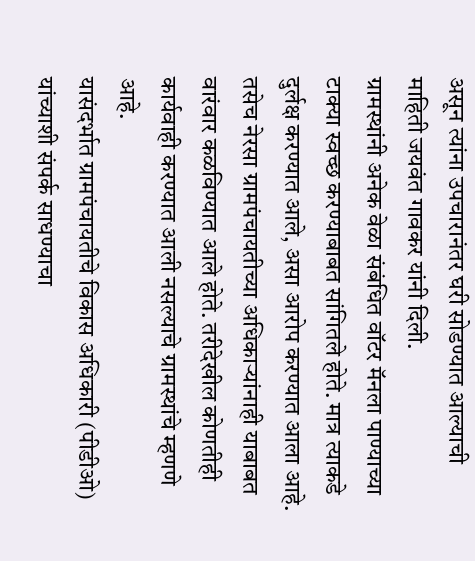असून त्यांना उपचारानंतर घरी सोडण्यात आल्याची माहिती जयवंत गावकर यांनी दिली.
ग्रामस्थांनी अनेक वेळा संबंधित वॉटर मॅनला पाण्याच्या टाक्या स्वच्छ करण्याबाबत सांगितले होते. मात्र त्याकडे दुर्लक्ष करण्यात आले, असा आरोप करण्यात आला आहे. तसेच नेरसा ग्रामपंचायतीच्या अधिकाऱ्यांनाही याबाबत वारंवार कळविण्यात आले होते. तरीदेखील कोणतीही कार्यवाही करण्यात आली नसल्याचे ग्रामस्थांचे म्हणणे आहे.
यासंदर्भात ग्रामपंचायतीचे विकास अधिकारी (पीडीओ) यांच्याशी संपर्क साधण्याचा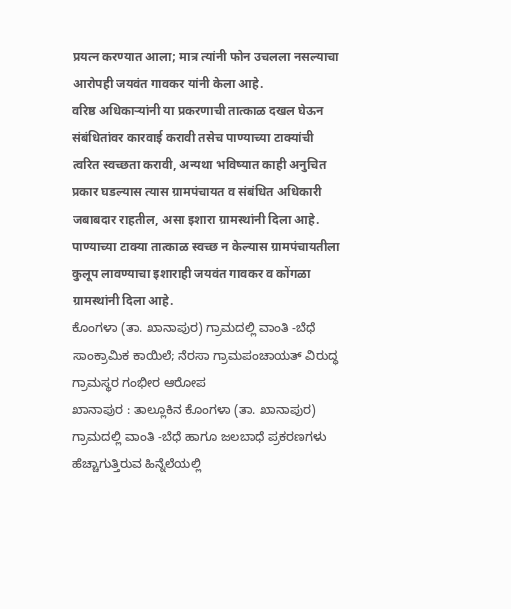प्रयत्न करण्यात आला; मात्र त्यांनी फोन उचलला नसल्याचा आरोपही जयवंत गावकर यांनी केला आहे.
वरिष्ठ अधिकाऱ्यांनी या प्रकरणाची तात्काळ दखल घेऊन संबंधितांवर कारवाई करावी तसेच पाण्याच्या टाक्यांची त्वरित स्वच्छता करावी, अन्यथा भविष्यात काही अनुचित प्रकार घडल्यास त्यास ग्रामपंचायत व संबंधित अधिकारी जबाबदार राहतील, असा इशारा ग्रामस्थांनी दिला आहे.
पाण्याच्या टाक्या तात्काळ स्वच्छ न केल्यास ग्रामपंचायतीला कुलूप लावण्याचा इशाराही जयवंत गावकर व कोंगळा ग्रामस्थांनी दिला आहे.
ಕೊಂಗಳಾ (ತಾ. ಖಾನಾಪುರ) ಗ್ರಾಮದಲ್ಲಿ ವಾಂತಿ -ಬೆಧೆ ಸಾಂಕ್ರಾಮಿಕ ಕಾಯಿಲೆ; ನೆರಸಾ ಗ್ರಾಮಪಂಚಾಯತ್ ವಿರುದ್ಧ ಗ್ರಾಮಸ್ಥರ ಗಂಭೀರ ಆರೋಪ
ಖಾನಾಪುರ : ತಾಲ್ಲೂಕಿನ ಕೊಂಗಳಾ (ತಾ. ಖಾನಾಪುರ) ಗ್ರಾಮದಲ್ಲಿ ವಾಂತಿ -ಬೆಧೆ ಹಾಗೂ ಜಲಬಾಧೆ ಪ್ರಕರಣಗಳು ಹೆಚ್ಚಾಗುತ್ತಿರುವ ಹಿನ್ನೆಲೆಯಲ್ಲಿ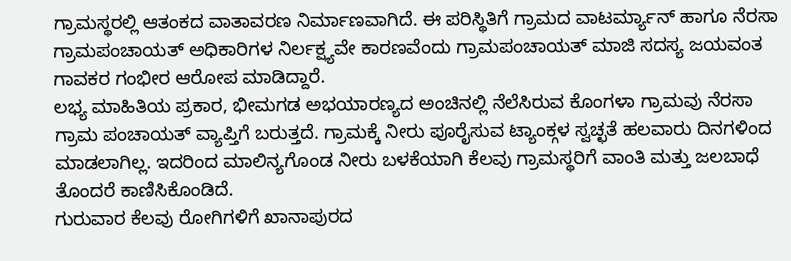ಗ್ರಾಮಸ್ಥರಲ್ಲಿ ಆತಂಕದ ವಾತಾವರಣ ನಿರ್ಮಾಣವಾಗಿದೆ. ಈ ಪರಿಸ್ಥಿತಿಗೆ ಗ್ರಾಮದ ವಾಟರ್ಮ್ಯಾನ್ ಹಾಗೂ ನೆರಸಾ ಗ್ರಾಮಪಂಚಾಯತ್ ಅಧಿಕಾರಿಗಳ ನಿರ್ಲಕ್ಷ್ಯವೇ ಕಾರಣವೆಂದು ಗ್ರಾಮಪಂಚಾಯತ್ ಮಾಜಿ ಸದಸ್ಯ ಜಯವಂತ ಗಾವಕರ ಗಂಭೀರ ಆರೋಪ ಮಾಡಿದ್ದಾರೆ.
ಲಭ್ಯ ಮಾಹಿತಿಯ ಪ್ರಕಾರ, ಭೀಮಗಡ ಅಭಯಾರಣ್ಯದ ಅಂಚಿನಲ್ಲಿ ನೆಲೆಸಿರುವ ಕೊಂಗಳಾ ಗ್ರಾಮವು ನೆರಸಾ ಗ್ರಾಮ ಪಂಚಾಯತ್ ವ್ಯಾಪ್ತಿಗೆ ಬರುತ್ತದೆ. ಗ್ರಾಮಕ್ಕೆ ನೀರು ಪೂರೈಸುವ ಟ್ಯಾಂಕ್ಗಳ ಸ್ವಚ್ಛತೆ ಹಲವಾರು ದಿನಗಳಿಂದ ಮಾಡಲಾಗಿಲ್ಲ. ಇದರಿಂದ ಮಾಲಿನ್ಯಗೊಂಡ ನೀರು ಬಳಕೆಯಾಗಿ ಕೆಲವು ಗ್ರಾಮಸ್ಥರಿಗೆ ವಾಂತಿ ಮತ್ತು ಜಲಬಾಧೆ ತೊಂದರೆ ಕಾಣಿಸಿಕೊಂಡಿದೆ.
ಗುರುವಾರ ಕೆಲವು ರೋಗಿಗಳಿಗೆ ಖಾನಾಪುರದ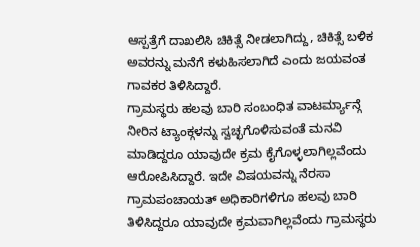ಆಸ್ಪತ್ರೆಗೆ ದಾಖಲಿಸಿ ಚಿಕಿತ್ಸೆ ನೀಡಲಾಗಿದ್ದು, ಚಿಕಿತ್ಸೆ ಬಳಿಕ ಅವರನ್ನು ಮನೆಗೆ ಕಳುಹಿಸಲಾಗಿದೆ ಎಂದು ಜಯವಂತ ಗಾವಕರ ತಿಳಿಸಿದ್ದಾರೆ.
ಗ್ರಾಮಸ್ಥರು ಹಲವು ಬಾರಿ ಸಂಬಂಧಿತ ವಾಟರ್ಮ್ಯಾನ್ಗೆ ನೀರಿನ ಟ್ಯಾಂಕ್ಗಳನ್ನು ಸ್ವಚ್ಛಗೊಳಿಸುವಂತೆ ಮನವಿ ಮಾಡಿದ್ದರೂ ಯಾವುದೇ ಕ್ರಮ ಕೈಗೊಳ್ಳಲಾಗಿಲ್ಲವೆಂದು ಆರೋಪಿಸಿದ್ದಾರೆ. ಇದೇ ವಿಷಯವನ್ನು ನೆರಸಾ ಗ್ರಾಮಪಂಚಾಯತ್ ಅಧಿಕಾರಿಗಳಿಗೂ ಹಲವು ಬಾರಿ ತಿಳಿಸಿದ್ದರೂ ಯಾವುದೇ ಕ್ರಮವಾಗಿಲ್ಲವೆಂದು ಗ್ರಾಮಸ್ಥರು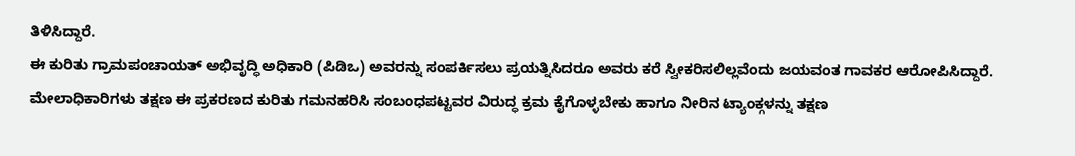ತಿಳಿಸಿದ್ದಾರೆ.
ಈ ಕುರಿತು ಗ್ರಾಮಪಂಚಾಯತ್ ಅಭಿವೃದ್ಧಿ ಅಧಿಕಾರಿ (ಪಿಡಿಒ) ಅವರನ್ನು ಸಂಪರ್ಕಿಸಲು ಪ್ರಯತ್ನಿಸಿದರೂ ಅವರು ಕರೆ ಸ್ವೀಕರಿಸಲಿಲ್ಲವೆಂದು ಜಯವಂತ ಗಾವಕರ ಆರೋಪಿಸಿದ್ದಾರೆ.
ಮೇಲಾಧಿಕಾರಿಗಳು ತಕ್ಷಣ ಈ ಪ್ರಕರಣದ ಕುರಿತು ಗಮನಹರಿಸಿ ಸಂಬಂಧಪಟ್ಟವರ ವಿರುದ್ಧ ಕ್ರಮ ಕೈಗೊಳ್ಳಬೇಕು ಹಾಗೂ ನೀರಿನ ಟ್ಯಾಂಕ್ಗಳನ್ನು ತಕ್ಷಣ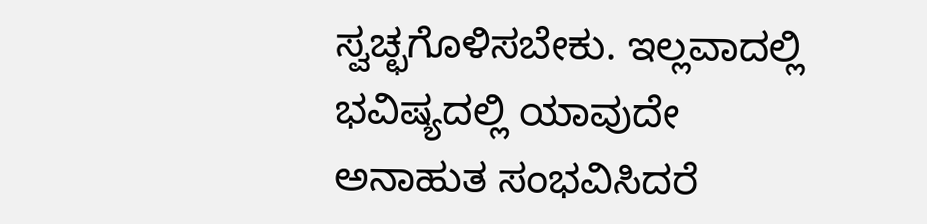ಸ್ವಚ್ಛಗೊಳಿಸಬೇಕು. ಇಲ್ಲವಾದಲ್ಲಿ ಭವಿಷ್ಯದಲ್ಲಿ ಯಾವುದೇ ಅನಾಹುತ ಸಂಭವಿಸಿದರೆ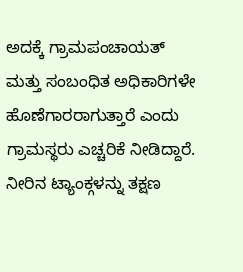ಅದಕ್ಕೆ ಗ್ರಾಮಪಂಚಾಯತ್ ಮತ್ತು ಸಂಬಂಧಿತ ಅಧಿಕಾರಿಗಳೇ ಹೊಣೆಗಾರರಾಗುತ್ತಾರೆ ಎಂದು ಗ್ರಾಮಸ್ಥರು ಎಚ್ಚರಿಕೆ ನೀಡಿದ್ದಾರೆ.
ನೀರಿನ ಟ್ಯಾಂಕ್ಗಳನ್ನು ತಕ್ಷಣ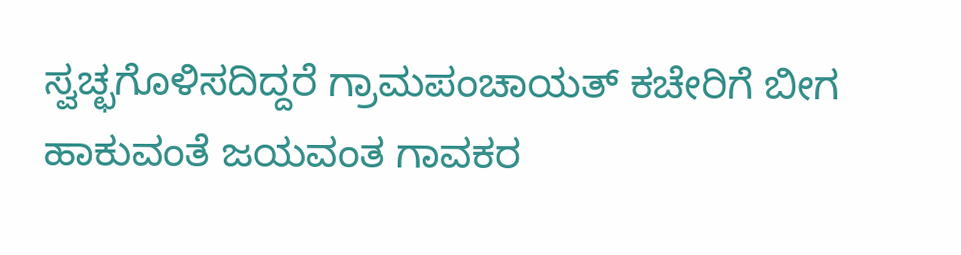ಸ್ವಚ್ಛಗೊಳಿಸದಿದ್ದರೆ ಗ್ರಾಮಪಂಚಾಯತ್ ಕಚೇರಿಗೆ ಬೀಗ ಹಾಕುವಂತೆ ಜಯವಂತ ಗಾವಕರ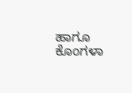ಹಾಗೂ ಕೊಂಗಳಾ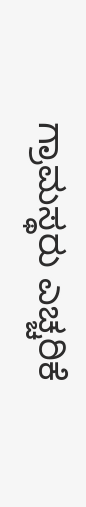ಗ್ರಾಮಸ್ಥರು ಎಚ್ಚರಿಕೆ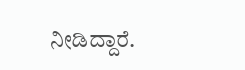ನೀಡಿದ್ದಾರೆ.